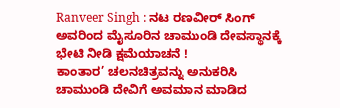Ranveer Singh : ನಟ ರಣವೀರ್ ಸಿಂಗ್ ಅವರಿಂದ ಮೈಸೂರಿನ ಚಾಮುಂಡಿ ದೇವಸ್ಥಾನಕ್ಕೆ ಭೇಟಿ ನೀಡಿ ಕ್ಷಮೆಯಾಚನೆ !
ಕಾಂತಾರ’ ಚಲನಚಿತ್ರವನ್ನು ಅನುಕರಿಸಿ ಚಾಮುಂಡಿ ದೇವಿಗೆ ಅವಮಾನ ಮಾಡಿದ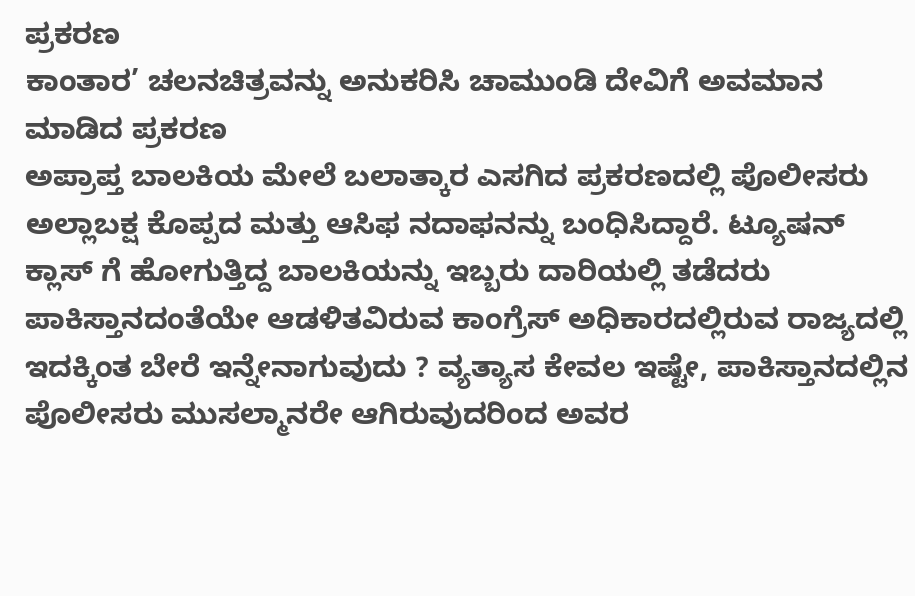ಪ್ರಕರಣ
ಕಾಂತಾರ’ ಚಲನಚಿತ್ರವನ್ನು ಅನುಕರಿಸಿ ಚಾಮುಂಡಿ ದೇವಿಗೆ ಅವಮಾನ ಮಾಡಿದ ಪ್ರಕರಣ
ಅಪ್ರಾಪ್ತ ಬಾಲಕಿಯ ಮೇಲೆ ಬಲಾತ್ಕಾರ ಎಸಗಿದ ಪ್ರಕರಣದಲ್ಲಿ ಪೊಲೀಸರು ಅಲ್ಲಾಬಕ್ಷ ಕೊಪ್ಪದ ಮತ್ತು ಆಸಿಫ ನದಾಫನನ್ನು ಬಂಧಿಸಿದ್ದಾರೆ. ಟ್ಯೂಷನ್ ಕ್ಲಾಸ್ ಗೆ ಹೋಗುತ್ತಿದ್ದ ಬಾಲಕಿಯನ್ನು ಇಬ್ಬರು ದಾರಿಯಲ್ಲಿ ತಡೆದರು
ಪಾಕಿಸ್ತಾನದಂತೆಯೇ ಆಡಳಿತವಿರುವ ಕಾಂಗ್ರೆಸ್ ಅಧಿಕಾರದಲ್ಲಿರುವ ರಾಜ್ಯದಲ್ಲಿ ಇದಕ್ಕಿಂತ ಬೇರೆ ಇನ್ನೇನಾಗುವುದು ? ವ್ಯತ್ಯಾಸ ಕೇವಲ ಇಷ್ಟೇ, ಪಾಕಿಸ್ತಾನದಲ್ಲಿನ ಪೊಲೀಸರು ಮುಸಲ್ಮಾನರೇ ಆಗಿರುವುದರಿಂದ ಅವರ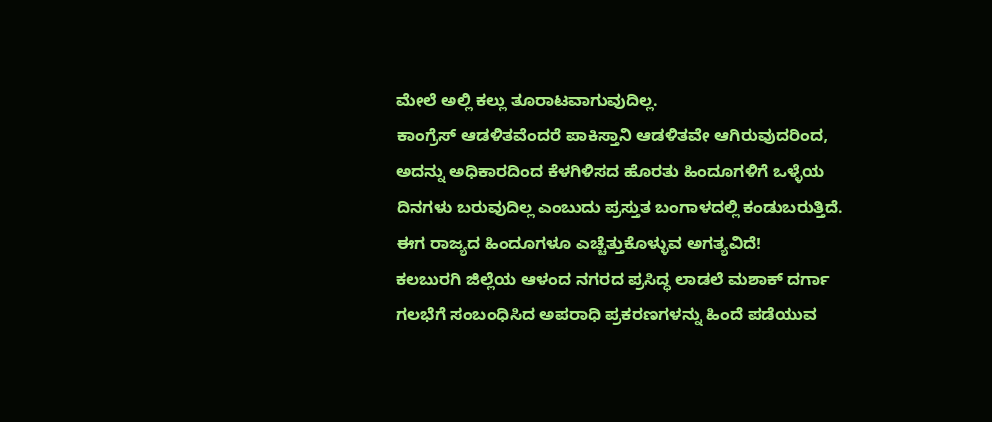ಮೇಲೆ ಅಲ್ಲಿ ಕಲ್ಲು ತೂರಾಟವಾಗುವುದಿಲ್ಲ.
ಕಾಂಗ್ರೆಸ್ ಆಡಳಿತವೆಂದರೆ ಪಾಕಿಸ್ತಾನಿ ಆಡಳಿತವೇ ಆಗಿರುವುದರಿಂದ, ಅದನ್ನು ಅಧಿಕಾರದಿಂದ ಕೆಳಗಿಳಿಸದ ಹೊರತು ಹಿಂದೂಗಳಿಗೆ ಒಳ್ಳೆಯ ದಿನಗಳು ಬರುವುದಿಲ್ಲ ಎಂಬುದು ಪ್ರಸ್ತುತ ಬಂಗಾಳದಲ್ಲಿ ಕಂಡುಬರುತ್ತಿದೆ. ಈಗ ರಾಜ್ಯದ ಹಿಂದೂಗಳೂ ಎಚ್ಚೆತ್ತುಕೊಳ್ಳುವ ಅಗತ್ಯವಿದೆ!
ಕಲಬುರಗಿ ಜಿಲ್ಲೆಯ ಆಳಂದ ನಗರದ ಪ್ರಸಿದ್ಧ ಲಾಡಲೆ ಮಶಾಕ್ ದರ್ಗಾ ಗಲಭೆಗೆ ಸಂಬಂಧಿಸಿದ ಅಪರಾಧಿ ಪ್ರಕರಣಗಳನ್ನು ಹಿಂದೆ ಪಡೆಯುವ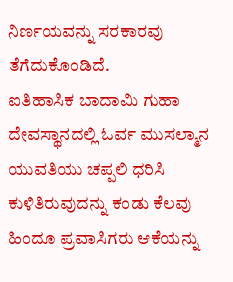ನಿರ್ಣಯವನ್ನು ಸರಕಾರವು ತೆಗೆದುಕೊಂಡಿದೆ.
ಐತಿಹಾಸಿಕ ಬಾದಾಮಿ ಗುಹಾ ದೇವಸ್ಥಾನದಲ್ಲಿ ಓರ್ವ ಮುಸಲ್ಮಾನ ಯುವತಿಯು ಚಪ್ಪಲಿ ಧರಿಸಿ ಕುಳಿತಿರುವುದನ್ನು ಕಂಡು ಕೆಲವು ಹಿಂದೂ ಪ್ರವಾಸಿಗರು ಆಕೆಯನ್ನು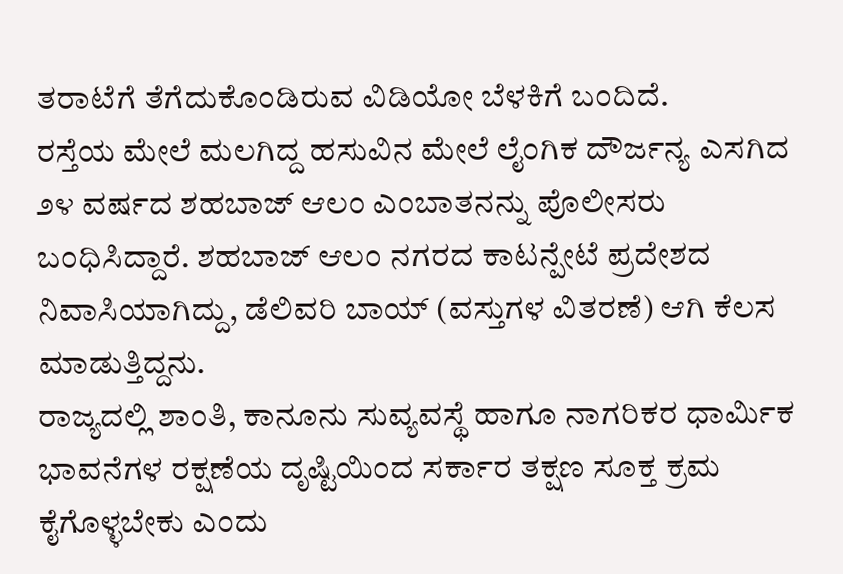ತರಾಟೆಗೆ ತೆಗೆದುಕೊಂಡಿರುವ ವಿಡಿಯೋ ಬೆಳಕಿಗೆ ಬಂದಿದೆ.
ರಸ್ತೆಯ ಮೇಲೆ ಮಲಗಿದ್ದ ಹಸುವಿನ ಮೇಲೆ ಲೈಂಗಿಕ ದೌರ್ಜನ್ಯ ಎಸಗಿದ ೨೪ ವರ್ಷದ ಶಹಬಾಜ್ ಆಲಂ ಎಂಬಾತನನ್ನು ಪೊಲೀಸರು ಬಂಧಿಸಿದ್ದಾರೆ. ಶಹಬಾಜ್ ಆಲಂ ನಗರದ ಕಾಟನ್ಪೇಟೆ ಪ್ರದೇಶದ ನಿವಾಸಿಯಾಗಿದ್ದು, ಡೆಲಿವರಿ ಬಾಯ್ (ವಸ್ತುಗಳ ವಿತರಣೆ) ಆಗಿ ಕೆಲಸ ಮಾಡುತ್ತಿದ್ದನು.
ರಾಜ್ಯದಲ್ಲಿ ಶಾಂತಿ, ಕಾನೂನು ಸುವ್ಯವಸ್ಥೆ ಹಾಗೂ ನಾಗರಿಕರ ಧಾರ್ಮಿಕ ಭಾವನೆಗಳ ರಕ್ಷಣೆಯ ದೃಷ್ಟಿಯಿಂದ ಸರ್ಕಾರ ತಕ್ಷಣ ಸೂಕ್ತ ಕ್ರಮ ಕೈಗೊಳ್ಳಬೇಕು ಎಂದು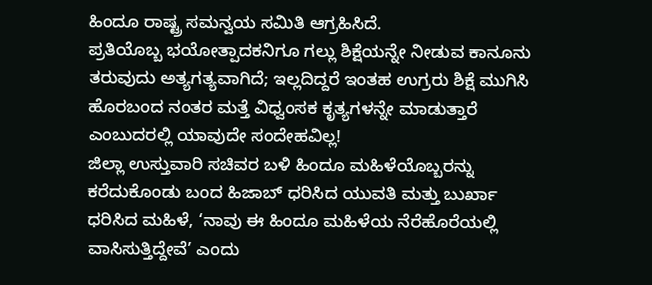ಹಿಂದೂ ರಾಷ್ಟ್ರ ಸಮನ್ವಯ ಸಮಿತಿ ಆಗ್ರಹಿಸಿದೆ.
ಪ್ರತಿಯೊಬ್ಬ ಭಯೋತ್ಪಾದಕನಿಗೂ ಗಲ್ಲು ಶಿಕ್ಷೆಯನ್ನೇ ನೀಡುವ ಕಾನೂನು ತರುವುದು ಅತ್ಯಗತ್ಯವಾಗಿದೆ; ಇಲ್ಲದಿದ್ದರೆ ಇಂತಹ ಉಗ್ರರು ಶಿಕ್ಷೆ ಮುಗಿಸಿ ಹೊರಬಂದ ನಂತರ ಮತ್ತೆ ವಿಧ್ವಂಸಕ ಕೃತ್ಯಗಳನ್ನೇ ಮಾಡುತ್ತಾರೆ ಎಂಬುದರಲ್ಲಿ ಯಾವುದೇ ಸಂದೇಹವಿಲ್ಲ!
ಜಿಲ್ಲಾ ಉಸ್ತುವಾರಿ ಸಚಿವರ ಬಳಿ ಹಿಂದೂ ಮಹಿಳೆಯೊಬ್ಬರನ್ನು ಕರೆದುಕೊಂಡು ಬಂದ ಹಿಜಾಬ್ ಧರಿಸಿದ ಯುವತಿ ಮತ್ತು ಬುರ್ಖಾ ಧರಿಸಿದ ಮಹಿಳೆ, ‘ನಾವು ಈ ಹಿಂದೂ ಮಹಿಳೆಯ ನೆರೆಹೊರೆಯಲ್ಲಿ ವಾಸಿಸುತ್ತಿದ್ದೇವೆ’ ಎಂದು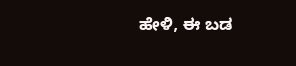ಹೇಳಿ, ಈ ಬಡ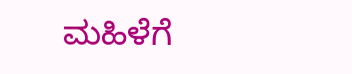ಮಹಿಳೆಗೆ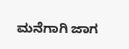ಮನೆಗಾಗಿ ಜಾಗ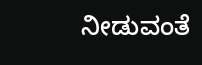ನೀಡುವಂತೆ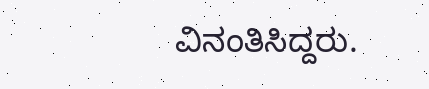ವಿನಂತಿಸಿದ್ದರು.